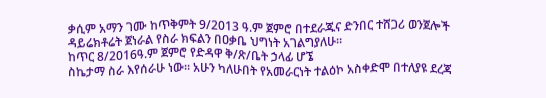ቃሲም አማን ገሙ ከጥቅምት 9/2013 ዓ.ም ጀምሮ በተደራጁና ድንበር ተሸጋሪ ወንጀሎች ዳይሬክቶሬት ጀነራል የስራ ክፍልን በዐቃቤ ህግነት አገልግያለሁ።
ከጥር 8/2016ዓ.ም ጀምሮ የድዳዋ ቅ/ጽ/ቤት ኃላፊ ሆኜ
ስኬታማ ስራ እየሰራሁ ነው። አሁን ካለሁበት የአመራርነት ተልዕኮ አስቀድሞ በተለያዩ ደረጃ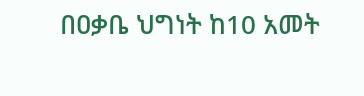በዐቃቤ ህግነት ከ10 አመት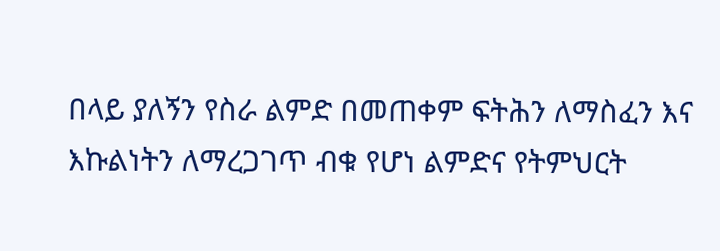በላይ ያለኝን የስራ ልምድ በመጠቀም ፍትሕን ለማስፈን እና እኩልነትን ለማረጋገጥ ብቁ የሆነ ልምድና የትምህርት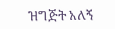ዝግጅት አለኝ